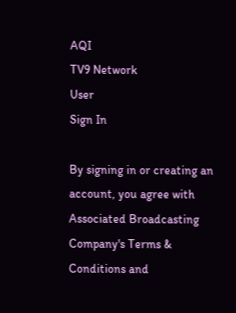AQI
TV9 Network
User
Sign In

By signing in or creating an account, you agree with Associated Broadcasting Company's Terms & Conditions and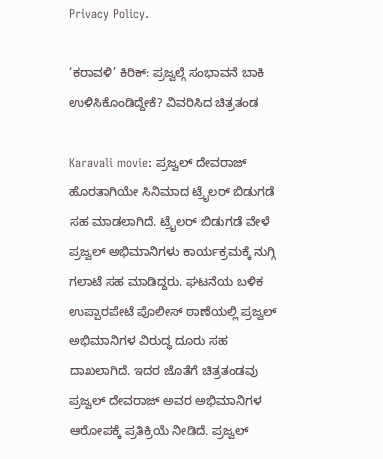Privacy Policy.

‘ಕರಾವಳಿ’ ಕಿರಿಕ್: ಪ್ರಜ್ವಲ್ಗೆ ಸಂಭಾವನೆ ಬಾಕಿ ಉಳಿಸಿಕೊಂಡಿದ್ದೇಕೆ? ವಿವರಿಸಿದ ಚಿತ್ರತಂಡ

Karavali movie: ಪ್ರಜ್ವಲ್ ದೇವರಾಜ್ ಹೊರತಾಗಿಯೇ ಸಿನಿಮಾದ ಟ್ರೈಲರ್ ಬಿಡುಗಡೆ ಸಹ ಮಾಡಲಾಗಿದೆ. ಟ್ರೈಲರ್ ಬಿಡುಗಡೆ ವೇಳೆ ಪ್ರಜ್ವಲ್ ಅಭಿಮಾನಿಗಳು ಕಾರ್ಯಕ್ರಮಕ್ಕೆ ನುಗ್ಗಿ ಗಲಾಟೆ ಸಹ ಮಾಡಿದ್ದರು. ಘಟನೆಯ ಬಳಿಕ ಉಪ್ಪಾರಪೇಟೆ ಪೊಲೀಸ್ ಠಾಣೆಯಲ್ಲಿ ಪ್ರಜ್ವಲ್ ಅಭಿಮಾನಿಗಳ ವಿರುದ್ಧ ದೂರು ಸಹ ದಾಖಲಾಗಿದೆ. ಇದರ ಜೊತೆಗೆ ಚಿತ್ರತಂಡವು ಪ್ರಜ್ವಲ್ ದೇವರಾಜ್ ಅವರ ಅಭಿಮಾನಿಗಳ ಆರೋಪಕ್ಕೆ ಪ್ರತಿಕ್ರಿಯೆ ನೀಡಿದೆ. ಪ್ರಜ್ವಲ್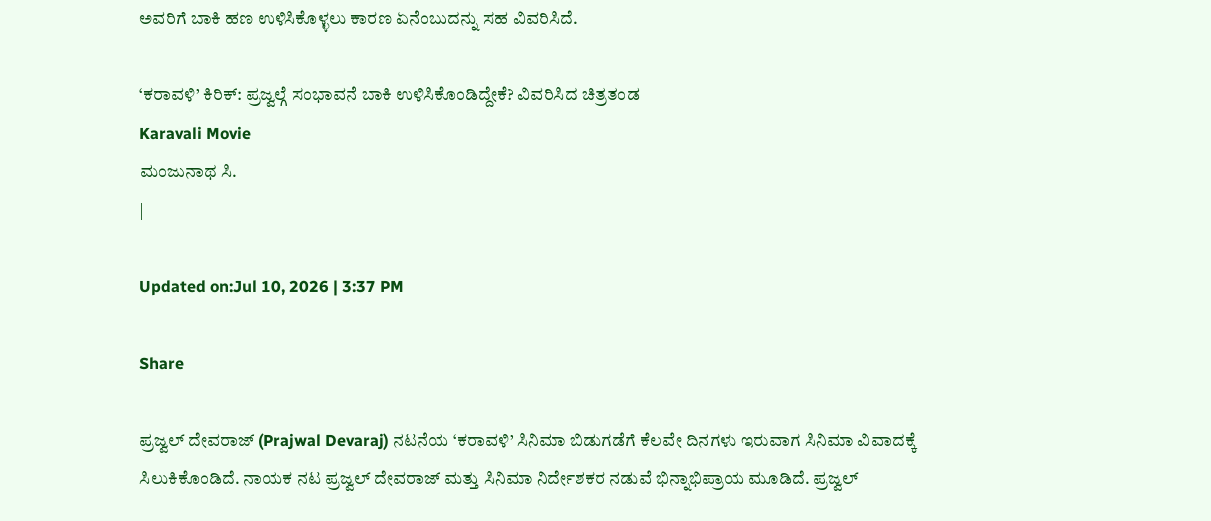ಅವರಿಗೆ ಬಾಕಿ ಹಣ ಉಳಿಸಿಕೊಳ್ಳಲು ಕಾರಣ ಏನೆಂಬುದನ್ನು ಸಹ ವಿವರಿಸಿದೆ.

‘ಕರಾವಳಿ’ ಕಿರಿಕ್: ಪ್ರಜ್ವಲ್ಗೆ ಸಂಭಾವನೆ ಬಾಕಿ ಉಳಿಸಿಕೊಂಡಿದ್ದೇಕೆ? ವಿವರಿಸಿದ ಚಿತ್ರತಂಡ
Karavali Movie
ಮಂಜುನಾಥ ಸಿ.
|

Updated on:Jul 10, 2026 | 3:37 PM

Share

ಪ್ರಜ್ವಲ್ ದೇವರಾಜ್ (Prajwal Devaraj) ನಟನೆಯ ‘ಕರಾವಳಿ’ ಸಿನಿಮಾ ಬಿಡುಗಡೆಗೆ ಕೆಲವೇ ದಿನಗಳು ಇರುವಾಗ ಸಿನಿಮಾ ವಿವಾದಕ್ಕೆ ಸಿಲುಕಿಕೊಂಡಿದೆ. ನಾಯಕ ನಟ ಪ್ರಜ್ವಲ್ ದೇವರಾಜ್ ಮತ್ತು ಸಿನಿಮಾ ನಿರ್ದೇಶಕರ ನಡುವೆ ಭಿನ್ನಾಭಿಪ್ರಾಯ ಮೂಡಿದೆ. ಪ್ರಜ್ವಲ್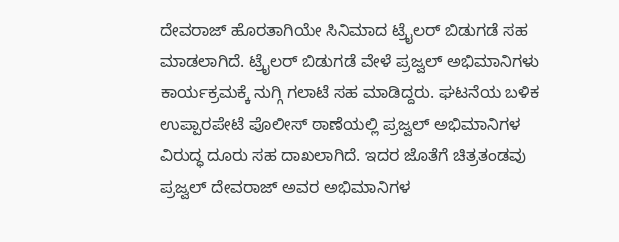ದೇವರಾಜ್ ಹೊರತಾಗಿಯೇ ಸಿನಿಮಾದ ಟ್ರೈಲರ್ ಬಿಡುಗಡೆ ಸಹ ಮಾಡಲಾಗಿದೆ. ಟ್ರೈಲರ್ ಬಿಡುಗಡೆ ವೇಳೆ ಪ್ರಜ್ವಲ್ ಅಭಿಮಾನಿಗಳು ಕಾರ್ಯಕ್ರಮಕ್ಕೆ ನುಗ್ಗಿ ಗಲಾಟೆ ಸಹ ಮಾಡಿದ್ದರು. ಘಟನೆಯ ಬಳಿಕ ಉಪ್ಪಾರಪೇಟೆ ಪೊಲೀಸ್ ಠಾಣೆಯಲ್ಲಿ ಪ್ರಜ್ವಲ್ ಅಭಿಮಾನಿಗಳ ವಿರುದ್ಧ ದೂರು ಸಹ ದಾಖಲಾಗಿದೆ. ಇದರ ಜೊತೆಗೆ ಚಿತ್ರತಂಡವು ಪ್ರಜ್ವಲ್ ದೇವರಾಜ್ ಅವರ ಅಭಿಮಾನಿಗಳ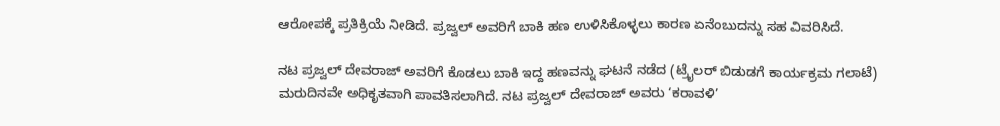ಆರೋಪಕ್ಕೆ ಪ್ರತಿಕ್ರಿಯೆ ನೀಡಿದೆ. ಪ್ರಜ್ವಲ್ ಅವರಿಗೆ ಬಾಕಿ ಹಣ ಉಳಿಸಿಕೊಳ್ಳಲು ಕಾರಣ ಏನೆಂಬುದನ್ನು ಸಹ ವಿವರಿಸಿದೆ.

ನಟ ಪ್ರಜ್ವಲ್ ದೇವರಾಜ್ ಅವರಿಗೆ ಕೊಡಲು ಬಾಕಿ ಇದ್ದ ಹಣವನ್ನು ಘಟನೆ ನಡೆದ (ಟ್ರೈಲರ್ ಬಿಡುಡಗೆ ಕಾರ್ಯಕ್ರಮ ಗಲಾಟೆ) ಮರುದಿನವೇ ಅಧಿಕೃತವಾಗಿ ಪಾವತಿಸಲಾಗಿದೆ. ನಟ ಪ್ರಜ್ವಲ್ ದೇವರಾಜ್ ಅವರು ‘ಕರಾವಳಿ’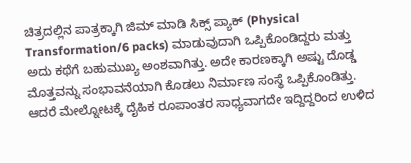ಚಿತ್ರದಲ್ಲಿನ ಪಾತ್ರಕ್ಕಾಗಿ ಜಿಮ್ ಮಾಡಿ ಸಿಕ್ಸ್ ಪ್ಯಾಕ್ (Physical Transformation/6 packs) ಮಾಡುವುದಾಗಿ ಒಪ್ಪಿಕೊಂಡಿದ್ದರು ಮತ್ತು ಅದು ಕಥೆಗೆ ಬಹುಮುಖ್ಯ ಅಂಶವಾಗಿತ್ತು. ಅದೇ ಕಾರಣಕ್ಕಾಗಿ ಅಷ್ಟು ದೊಡ್ಡ ಮೊತ್ತವನ್ನು ಸಂಭಾವನೆಯಾಗಿ ಕೊಡಲು ನಿರ್ಮಾಣ ಸಂಸ್ಥೆ ಒಪ್ಪಿಕೊಂಡಿತ್ತು. ಆದರೆ ಮೇಲ್ನೋಟಕ್ಕೆ ದೈಹಿಕ ರೂಪಾಂತರ ಸಾಧ್ಯವಾಗದೇ ಇದ್ದಿದ್ದರಿಂದ ಉಳಿದ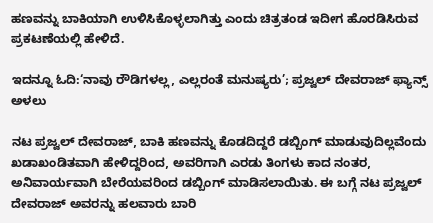ಹಣವನ್ನು ಬಾಕಿಯಾಗಿ ಉಳಿಸಿಕೊಳ್ಳಲಾಗಿತ್ತು ಎಂದು ಚಿತ್ರತಂಡ ಇದೀಗ ಹೊರಡಿಸಿರುವ ಪ್ರಕಟಣೆಯಲ್ಲಿ ಹೇಳಿದೆ.

ಇದನ್ನೂ ಓದಿ:‘ನಾವು ರೌಡಿಗಳಲ್ಲ, ಎಲ್ಲರಂತೆ ಮನುಷ್ಯರು’; ಪ್ರಜ್ವಲ್ ದೇವರಾಜ್ ಫ್ಯಾನ್ಸ್ ಅಳಲು

ನಟ ಪ್ರಜ್ವಲ್ ದೇವರಾಜ್, ಬಾಕಿ ಹಣವನ್ನು ಕೊಡದಿದ್ದರೆ ಡಬ್ಬಿಂಗ್ ಮಾಡುವುದಿಲ್ಲವೆಂದು ಖಡಾಖಂಡಿತವಾಗಿ ಹೇಳಿದ್ದರಿಂದ, ಅವರಿಗಾಗಿ ಎರಡು ತಿಂಗಳು ಕಾದ ನಂತರ, ಅನಿವಾರ್ಯವಾಗಿ ಬೇರೆಯವರಿಂದ ಡಬ್ಬಿಂಗ್ ಮಾಡಿಸಲಾಯಿತು. ಈ ಬಗ್ಗೆ ನಟ ಪ್ರಜ್ವಲ್ ದೇವರಾಜ್ ಅವರನ್ನು ಹಲವಾರು ಬಾರಿ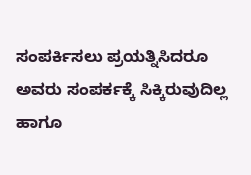ಸಂಪರ್ಕಿಸಲು ಪ್ರಯತ್ನಿಸಿದರೂ ಅವರು ಸಂಪರ್ಕಕ್ಕೆ ಸಿಕ್ಕಿರುವುದಿಲ್ಲ ಹಾಗೂ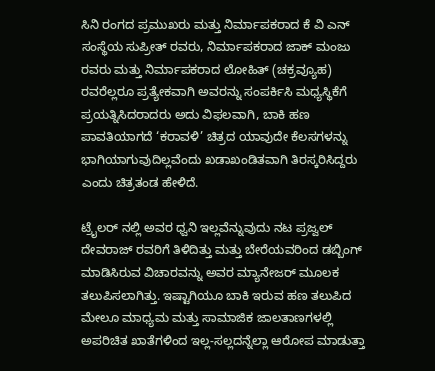ಸಿನಿ ರಂಗದ ಪ್ರಮುಖರು ಮತ್ತು ನಿರ್ಮಾಪಕರಾದ ಕೆ ವಿ ಎನ್ ಸಂಸ್ಥೆಯ ಸುಪ್ರೀತ್ ರವರು, ನಿರ್ಮಾಪಕರಾದ ಜಾಕ್ ಮಂಜು ರವರು ಮತ್ತು ನಿರ್ಮಾಪಕರಾದ ಲೋಹಿತ್ (ಚಕ್ರವ್ಯೂಹ) ರವರೆಲ್ಲರೂ ಪ್ರತ್ಯೇಕವಾಗಿ ಅವರನ್ನು ಸಂಪರ್ಕಿಸಿ ಮಧ್ಯಸ್ಥಿಕೆಗೆ ಪ್ರಯತ್ನಿಸಿದರಾದರು ಅದು ವಿಫಲವಾಗಿ, ಬಾಕಿ ಹಣ ಪಾವತಿಯಾಗದೆ ‘ಕರಾವಳಿ’ ಚಿತ್ರದ ಯಾವುದೇ ಕೆಲಸಗಳನ್ನು ಭಾಗಿಯಾಗುವುದಿಲ್ಲವೆಂದು ಖಡಾಖಂಡಿತವಾಗಿ ತಿರಸ್ಕರಿಸಿದ್ದರು ಎಂದು ಚಿತ್ರತಂಡ ಹೇಳಿದೆ.

ಟ್ರೈಲರ್ ನಲ್ಲಿ ಅವರ ಧ್ವನಿ ಇಲ್ಲವೆನ್ನುವುದು ನಟ ಪ್ರಜ್ವಲ್ ದೇವರಾಜ್ ರವರಿಗೆ ತಿಳಿದಿತ್ತು ಮತ್ತು ಬೇರೆಯವರಿಂದ ಡಬ್ಬಿಂಗ್ ಮಾಡಿಸಿರುವ ವಿಚಾರವನ್ನು ಅವರ ಮ್ಯಾನೇಜರ್ ಮೂಲಕ ತಲುಪಿಸಲಾಗಿತ್ತು. ಇಷ್ಟಾಗಿಯೂ ಬಾಕಿ ಇರುವ ಹಣ ತಲುಪಿದ ಮೇಲೂ ಮಾಧ್ಯಮ ಮತ್ತು ಸಾಮಾಜಿಕ ಜಾಲತಾಣಗಳಲ್ಲಿ ಅಪರಿಚಿತ ಖಾತೆಗಳಿಂದ ಇಲ್ಲ-ಸಲ್ಲದನ್ನೆಲ್ಲಾ ಆರೋಪ ಮಾಡುತ್ತಾ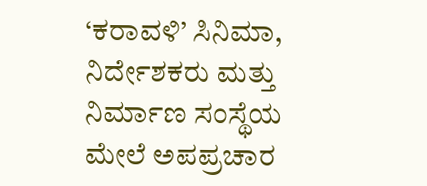‘ಕರಾವಳಿ’ ಸಿನಿಮಾ, ನಿರ್ದೇಶಕರು ಮತ್ತು ನಿರ್ಮಾಣ ಸಂಸ್ಥೆಯ ಮೇಲೆ ಅಪಪ್ರಚಾರ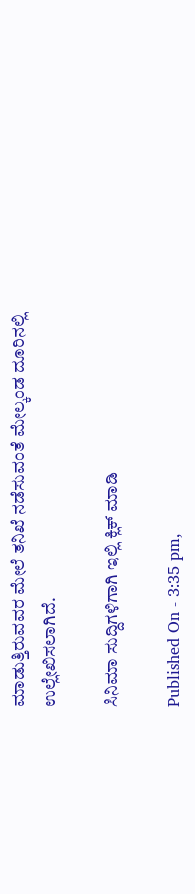ಮಾಡುತ್ತಿರುವವರ ಮೇಲೆ ತನಿಖೆ ನಡೆಸುವಂತೆ ಮೇಲ್ಕಂಡ ದೂರಿನಲ್ಲಿ ಉಲ್ಲೇಖಿಸಲಾಗಿದೆ.

ಸಿನಿಮಾ ಸುದ್ದಿಗಳಿಗಾಗಿ ಇಲ್ಲಿ ಕ್ಲಿಕ್ ಮಾಡಿ

Published On - 3:35 pm,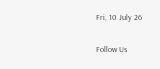Fri, 10 July 26

Follow Us